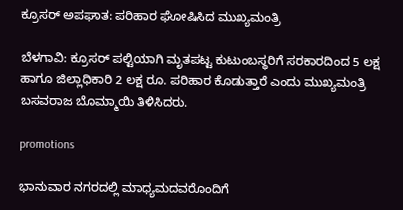ಕ್ರೂಸರ್ ಅಪಘಾತ: ಪರಿಹಾರ ಘೋಷಿಸಿದ‌ ಮುಖ್ಯಮಂತ್ರಿ

ಬೆಳಗಾವಿ: ಕ್ರೂಸರ್ ಪಲ್ಟಿಯಾಗಿ ಮೃತಪಟ್ಟ ಕುಟುಂಬಸ್ಥರಿಗೆ ಸರಕಾರದಿಂದ 5 ಲಕ್ಷ ಹಾಗೂ ಜಿಲ್ಲಾಧಿಕಾರಿ 2 ಲಕ್ಷ ರೂ. ಪರಿಹಾರ ಕೊಡುತ್ತಾರೆ ಎಂದು ಮುಖ್ಯಮಂತ್ರಿ ಬಸವರಾಜ ಬೊಮ್ಮಾಯಿ ತಿಳಿಸಿದರು.

promotions

ಭಾನುವಾರ ನಗರದಲ್ಲಿ ಮಾಧ್ಯಮದವರೊಂದಿಗೆ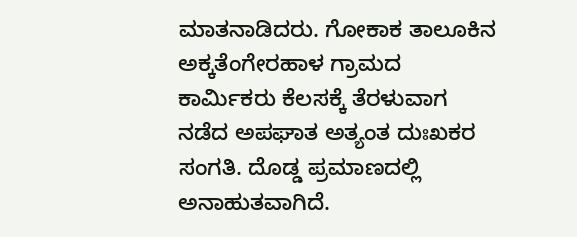ಮಾತನಾಡಿದರು. ಗೋಕಾಕ‌ ತಾಲೂಕಿನ ಅಕ್ಕತೆಂಗೇರಹಾಳ ಗ್ರಾಮದ ಕಾರ್ಮಿಕರು ಕೆಲಸಕ್ಕೆ ತೆರಳುವಾಗ ನಡೆದ ಅಪಘಾತ ಅತ್ಯಂತ ದುಃಖಕರ ಸಂಗತಿ. ದೊಡ್ಡ ಪ್ರಮಾಣದಲ್ಲಿ ಅನಾಹುತವಾಗಿದೆ.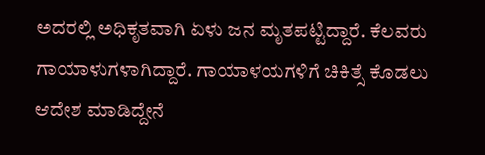ಅದರಲ್ಲಿ ಅಧಿಕೃತವಾಗಿ ಏಳು ಜನ ಮೃತಪಟ್ಟಿದ್ದಾರೆ. ಕೆಲವರು ಗಾಯಾಳುಗಳಾಗಿದ್ದಾರೆ‌. ಗಾಯಾಳಯಗಳಿಗೆ ಚಿಕಿತ್ಸೆ ಕೊಡಲು ಆದೇಶ ಮಾಡಿದ್ದೇ‌ನೆ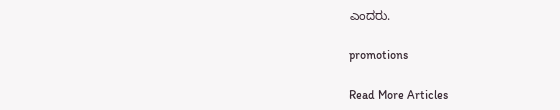ಎಂದರು.

promotions

Read More Articles